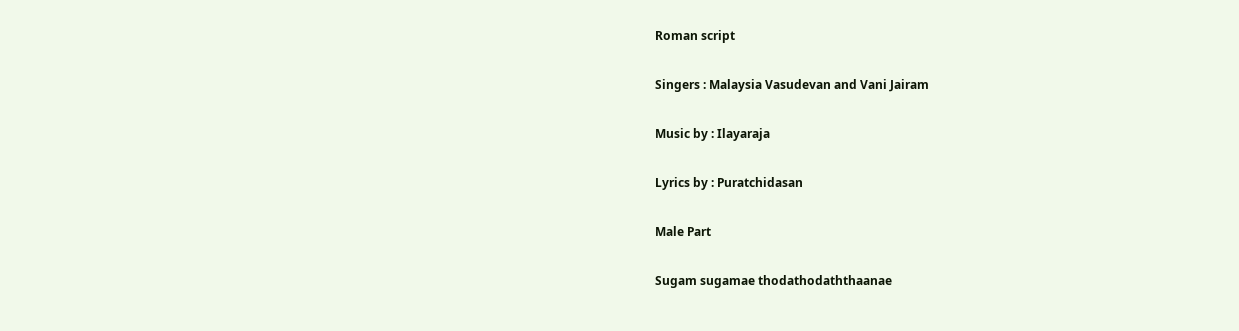Roman script

Singers : Malaysia Vasudevan and Vani Jairam

Music by : Ilayaraja

Lyrics by : Puratchidasan

Male Part

Sugam sugamae thodathodaththaanae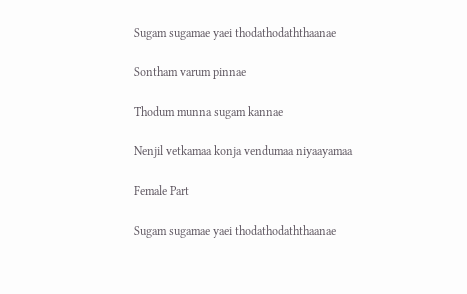Sugam sugamae yaei thodathodaththaanae

Sontham varum pinnae

Thodum munna sugam kannae

Nenjil vetkamaa konja vendumaa niyaayamaa

Female Part

Sugam sugamae yaei thodathodaththaanae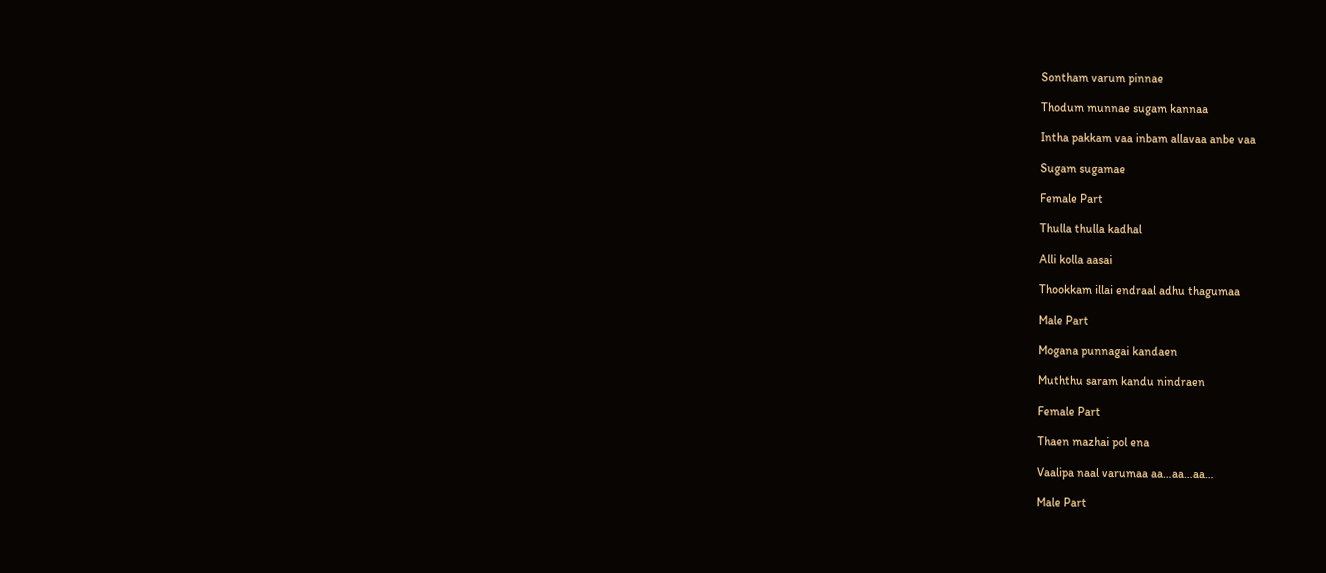Sontham varum pinnae

Thodum munnae sugam kannaa

Intha pakkam vaa inbam allavaa anbe vaa

Sugam sugamae

Female Part

Thulla thulla kadhal

Alli kolla aasai

Thookkam illai endraal adhu thagumaa

Male Part

Mogana punnagai kandaen

Muththu saram kandu nindraen

Female Part

Thaen mazhai pol ena

Vaalipa naal varumaa aa…aa…aa…

Male Part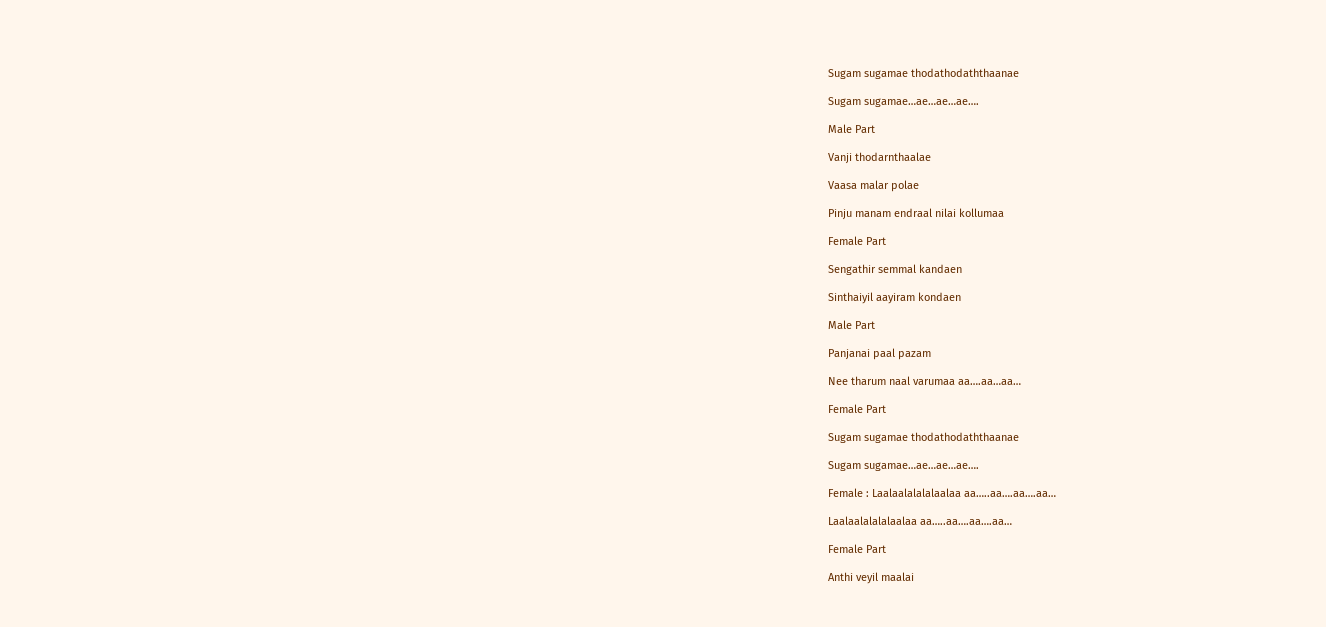Sugam sugamae thodathodaththaanae

Sugam sugamae…ae…ae…ae….

Male Part

Vanji thodarnthaalae

Vaasa malar polae

Pinju manam endraal nilai kollumaa

Female Part

Sengathir semmal kandaen

Sinthaiyil aayiram kondaen

Male Part

Panjanai paal pazam

Nee tharum naal varumaa aa….aa…aa…

Female Part

Sugam sugamae thodathodaththaanae

Sugam sugamae…ae…ae…ae….

Female : Laalaalalalalaalaa aa…..aa….aa….aa…

Laalaalalalalaalaa aa…..aa….aa….aa…

Female Part

Anthi veyil maalai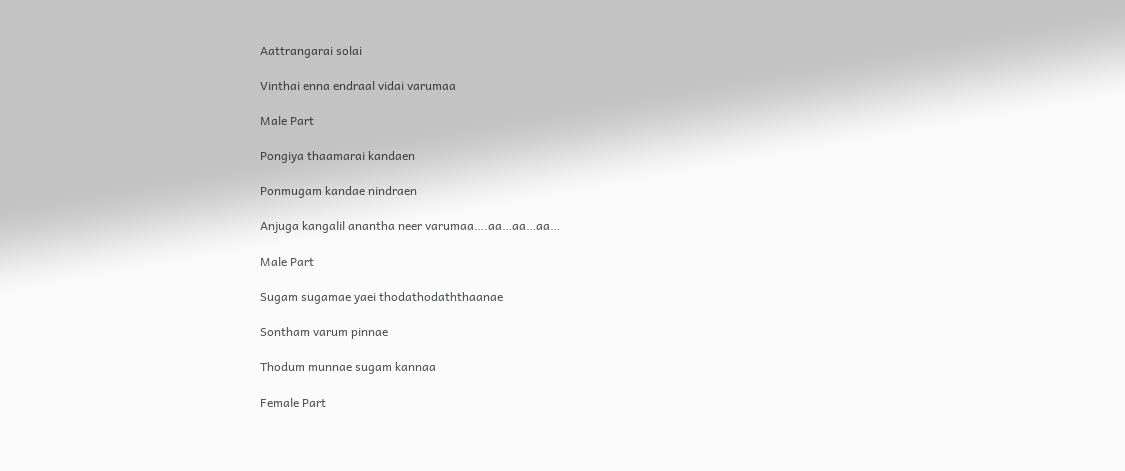Aattrangarai solai

Vinthai enna endraal vidai varumaa

Male Part

Pongiya thaamarai kandaen

Ponmugam kandae nindraen

Anjuga kangalil anantha neer varumaa….aa…aa…aa…

Male Part

Sugam sugamae yaei thodathodaththaanae

Sontham varum pinnae

Thodum munnae sugam kannaa

Female Part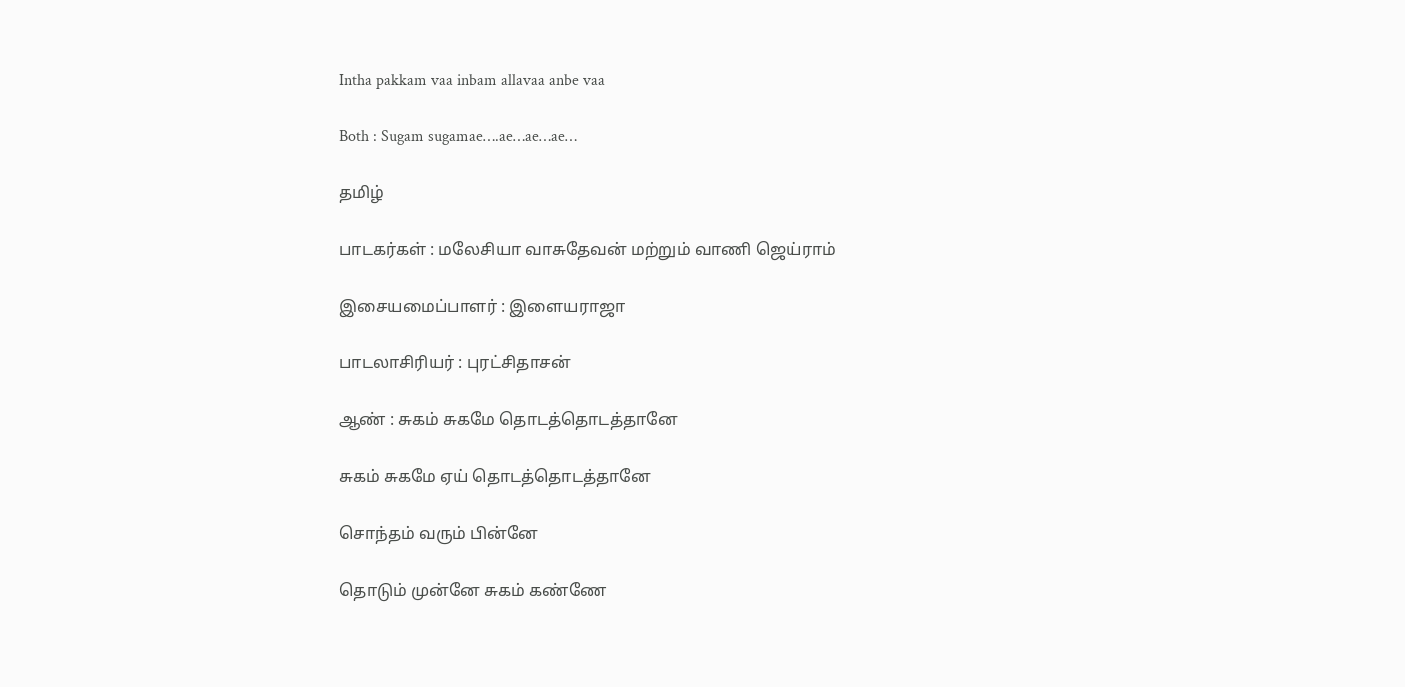Intha pakkam vaa inbam allavaa anbe vaa

Both : Sugam sugamae….ae…ae…ae…

தமிழ்

பாடகர்கள் : மலேசியா வாசுதேவன் மற்றும் வாணி ஜெய்ராம்

இசையமைப்பாளர் : இளையராஜா

பாடலாசிரியர் : புரட்சிதாசன்

ஆண் : சுகம் சுகமே தொடத்தொடத்தானே

சுகம் சுகமே ஏய் தொடத்தொடத்தானே

சொந்தம் வரும் பின்னே

தொடும் முன்னே சுகம் கண்ணே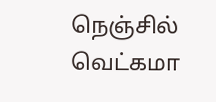நெஞ்சில் வெட்கமா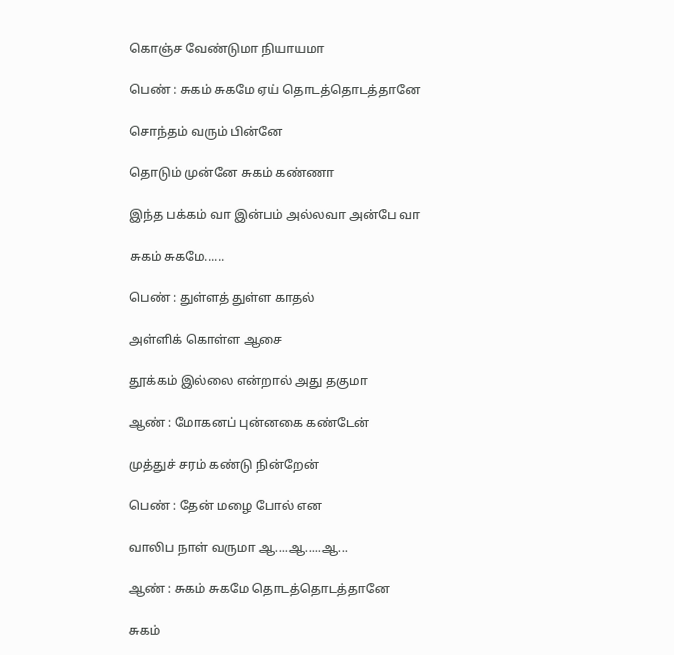கொஞ்ச வேண்டுமா நியாயமா

பெண் : சுகம் சுகமே ஏய் தொடத்தொடத்தானே

சொந்தம் வரும் பின்னே

தொடும் முன்னே சுகம் கண்ணா

இந்த பக்கம் வா இன்பம் அல்லவா அன்பே வா

சுகம் சுகமே......

பெண் : துள்ளத் துள்ள காதல்

அள்ளிக் கொள்ள ஆசை

தூக்கம் இல்லை என்றால் அது தகுமா

ஆண் : மோகனப் புன்னகை கண்டேன்

முத்துச் சரம் கண்டு நின்றேன்

பெண் : தேன் மழை போல் என

வாலிப நாள் வருமா ஆ....ஆ.....ஆ...

ஆண் : சுகம் சுகமே தொடத்தொடத்தானே

சுகம்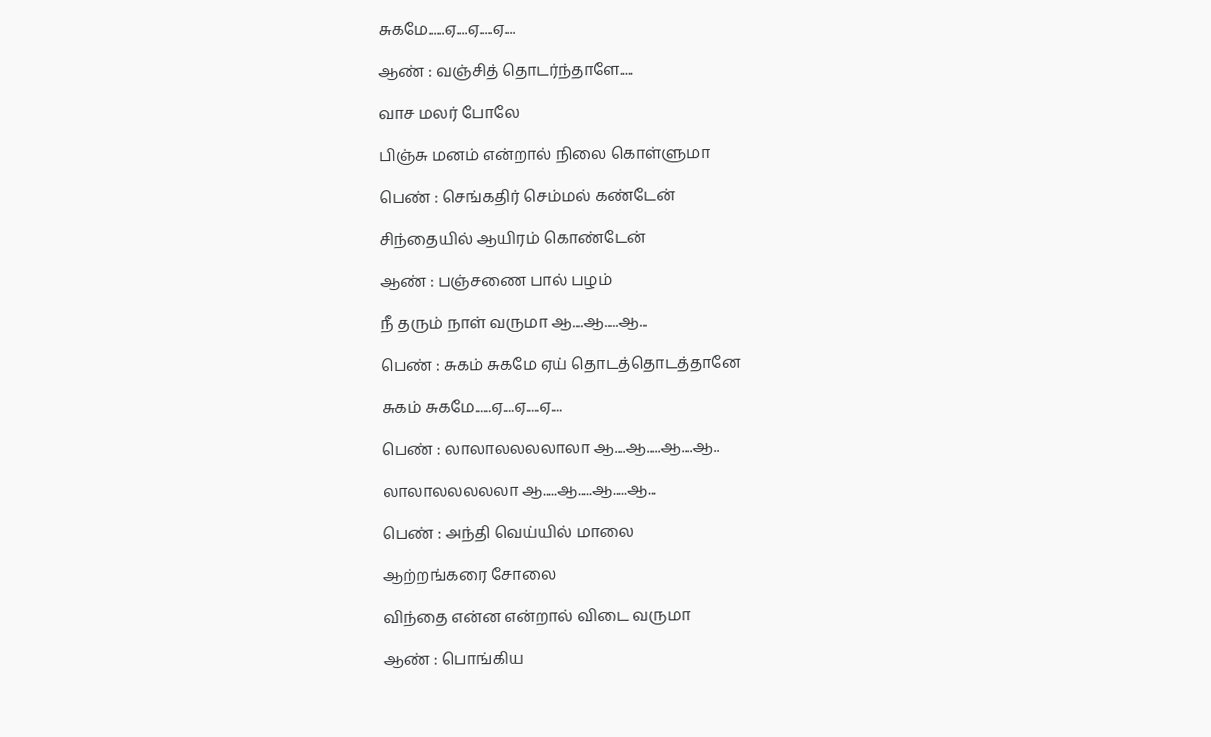சுகமே......ஏ....ஏ.....ஏ....

ஆண் : வஞ்சித் தொடர்ந்தாளே.....

வாச மலர் போலே

பிஞ்சு மனம் என்றால் நிலை கொள்ளுமா

பெண் : செங்கதிர் செம்மல் கண்டேன்

சிந்தையில் ஆயிரம் கொண்டேன்

ஆண் : பஞ்சணை பால் பழம்

நீ தரும் நாள் வருமா ஆ....ஆ.....ஆ...

பெண் : சுகம் சுகமே ஏய் தொடத்தொடத்தானே

சுகம் சுகமே......ஏ....ஏ.....ஏ....

பெண் : லாலாலலலலாலா ஆ....ஆ.....ஆ....ஆ..

லாலாலலலலலா ஆ.....ஆ.....ஆ.....ஆ...

பெண் : அந்தி வெய்யில் மாலை

ஆற்றங்கரை சோலை

விந்தை என்ன என்றால் விடை வருமா

ஆண் : பொங்கிய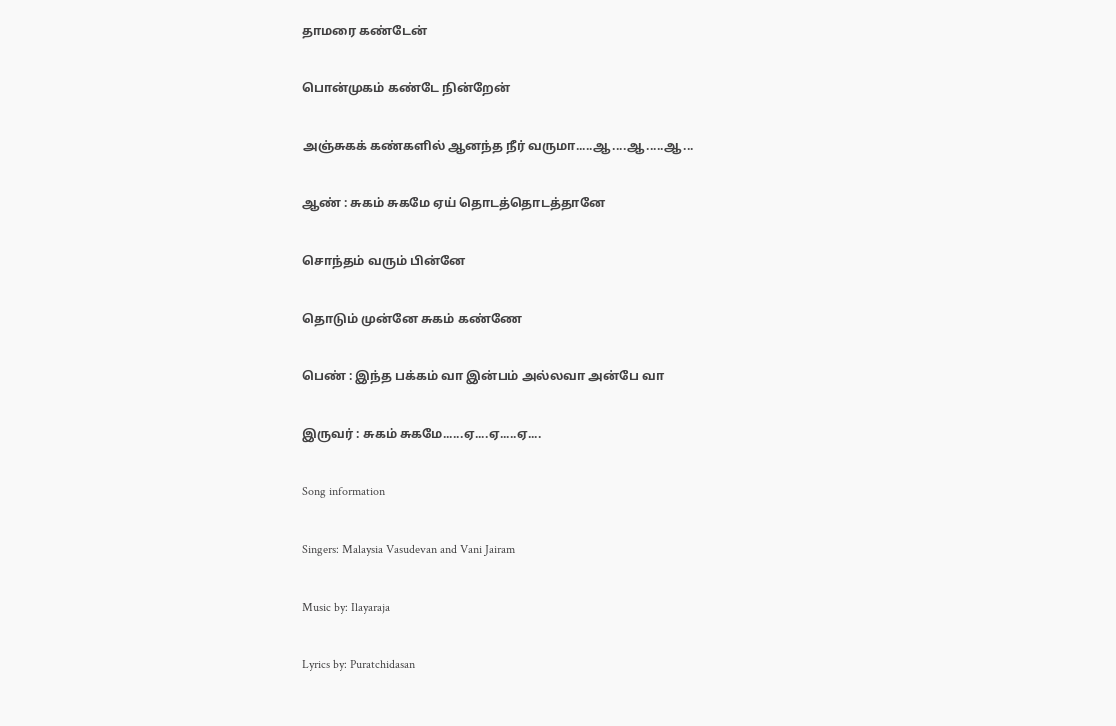தாமரை கண்டேன்

பொன்முகம் கண்டே நின்றேன்

அஞ்சுகக் கண்களில் ஆனந்த நீர் வருமா.....ஆ....ஆ.....ஆ...

ஆண் : சுகம் சுகமே ஏய் தொடத்தொடத்தானே

சொந்தம் வரும் பின்னே

தொடும் முன்னே சுகம் கண்ணே

பெண் : இந்த பக்கம் வா இன்பம் அல்லவா அன்பே வா

இருவர் : சுகம் சுகமே......ஏ....ஏ.....ஏ....

Song information

Singers: Malaysia Vasudevan and Vani Jairam

Music by: Ilayaraja

Lyrics by: Puratchidasan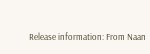Release information: From Naan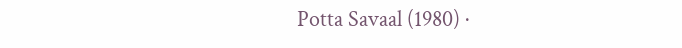Potta Savaal (1980) ·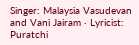Singer: Malaysia Vasudevan and Vani Jairam · Lyricist: Puratchi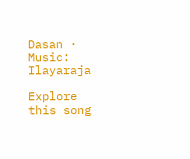Dasan · Music: Ilayaraja

Explore this song